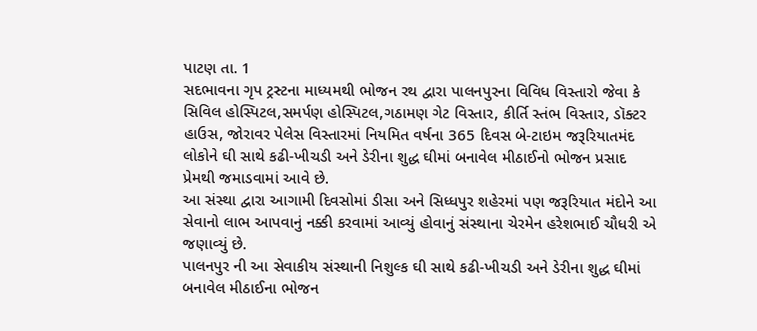પાટણ તા. 1
સદભાવના ગૃપ ટ્રસ્ટના માધ્યમથી ભોજન રથ દ્વારા પાલનપુરના વિવિધ વિસ્તારો જેવા કે સિવિલ હોસ્પિટલ,સમર્પણ હોસ્પિટલ,ગઠામણ ગેટ વિસ્તાર, કીર્તિ સ્તંભ વિસ્તાર, ડૉક્ટર હાઉસ, જોરાવર પેલેસ વિસ્તારમાં નિયમિત વર્ષના 365 દિવસ બે-ટાઇમ જરૂરિયાતમંદ લોકોને ઘી સાથે કઢી-ખીચડી અને ડેરીના શુદ્ધ ઘીમાં બનાવેલ મીઠાઈનો ભોજન પ્રસાદ પ્રેમથી જમાડવામાં આવે છે.
આ સંસ્થા દ્વારા આગામી દિવસોમાં ડીસા અને સિધ્ધપુર શહેરમાં પણ જરૂરિયાત મંદોને આ સેવાનો લાભ આપવાનું નક્કી કરવામાં આવ્યું હોવાનું સંસ્થાના ચેરમેન હરેશભાઈ ચૌધરી એ જણાવ્યું છે.
પાલનપુર ની આ સેવાકીય સંસ્થાની નિશુલ્ક ઘી સાથે કઢી-ખીચડી અને ડેરીના શુદ્ધ ઘીમાં બનાવેલ મીઠાઈના ભોજન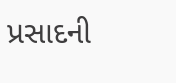પ્રસાદની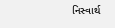નિસ્વાર્થ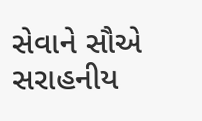સેવાને સૌએ સરાહનીય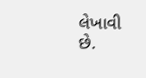લેખાવી છે.